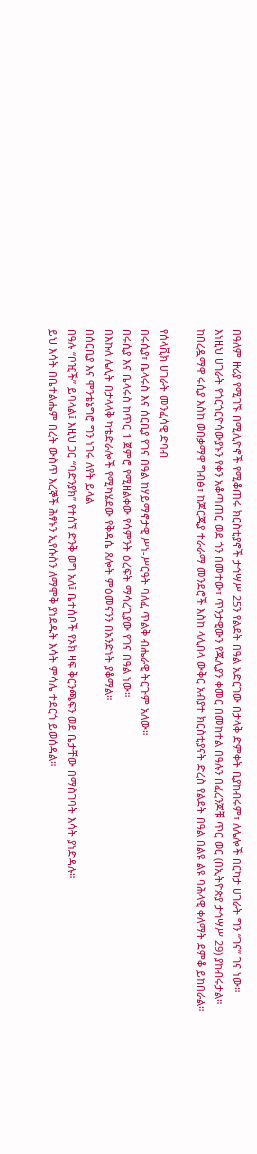በዓለም ዙሪያ የሚገኙ በሚሊዮኖች የሚቆጠሩ ክርስቲያኖች ታኅሣሥ 25ን የልደት በዓል አድርገው በታላቅ ድምቀት ቢያከብሩም፣ ለሌሎች በርካታ ሀገራት ግን “ገና” ገና ነው።
እነዚህ ሀገራት የጎርጎርዮሳውያኑን የቀን አቆጣጠር ወደ ጎን በመተው፣ ጥንታዊውን የጁሊያን ቀመር በመከተል በዓሉን በፈረንጆቹ ጥር ወር (በኢትዮጵያ ታኅሣሥ 29) ያከብሩታል።
ከበረዷማዋ ሩሲያ እስከ ወበቃማዋ ግብፅ፣ ከጆርጂያ ተራራማ መንደሮች እስከ ላሊበላ ውቅር አብያተ ክርስቲያናት ድረስ የልደት በዓል በልዩ ልዩ ባሕላዊ ቀለማት ደምቆ ይከበራል።

የሰላቪክ ሀገራት መንፈሳዊ ድባብ
በሩሲያ፣ ቤላሩስ እና ሰርቢያ የገና በዓል ከሃይማኖታዊ ሥነ-ሥርዓት ባለፈ ጥልቅ ብሔራዊ ትርጉም አለው።
በሩሲያ እና ቤላሩስ ከጥር 1 ጀምሮ የሚዘልቀው የሳምንት ዕረፍት ማሳረጊያው የገና በዓል ነው።
በእኩለ ሌሊት በታላላቅ ካቴድራሎች የሚካሄደው የቅዳሴ ጸሎት ምዕመናንን በአንድነት ያቆማል።
በሰርቢያ እና ሞንቴኔግሮ ግን ነገሩ ለየት ይላል
በዓሉ “ቦዢች” ይባላል፤ እዚህ ጋር “ባድንያክ” የተሰኘ ድንቅ ወግ አለ፤ ቤተሰቦች የኦክ ዛፍ ቅርንጫፍን ወደ ቤታቸው በማስገባት እሳት ያነድዳሉ።
ይህ እሳት በቤተልሔም በረት ውስጥ እረኞች ሕፃኑን ኢየሱስን ለማሞቅ ያነደዱት እሳት ምሳሌ ተደርጎ ይወሰዳል።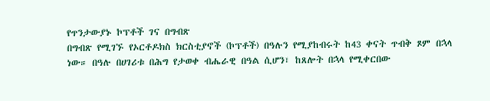የጥንታውያኑ ኮፕቶች ገና በግብጽ
በግብጽ የሚገኙ የኦርቶዶክስ ክርስቲያኖች (ኮፕቶች) በዓሉን የሚያከብሩት ከ43 ቀናት ጥብቅ ጾም በኋላ ነው። በዓሉ በሀገሪቱ በሕግ የታወቀ ብሔራዊ በዓል ሲሆን፣ ከጸሎት በኋላ የሚቀርበው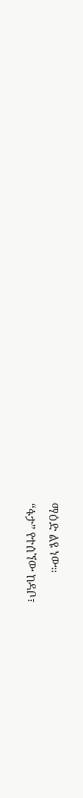ማዕድ ልዩ ነው።
“ፋታ” የተሰኘው ከዳቦ፣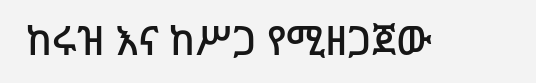ከሩዝ እና ከሥጋ የሚዘጋጀው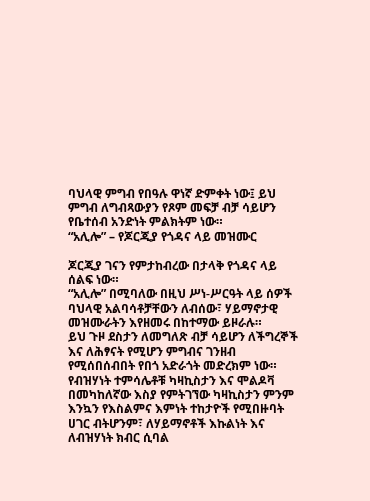ባህላዊ ምግብ የበዓሉ ዋነኛ ድምቀት ነው፤ ይህ ምግብ ለግብጻውያን የጾም መፍቻ ብቻ ሳይሆን የቤተሰብ አንድነት ምልክትም ነው።
“አሊሎ” – የጆርጂያ የጎዳና ላይ መዝሙር

ጆርጂያ ገናን የምታከብረው በታላቅ የጎዳና ላይ ሰልፍ ነው።
“አሊሎ” በሚባለው በዚህ ሥነ-ሥርዓት ላይ ሰዎች ባህላዊ አልባሳቶቻቸውን ለብሰው፣ ሃይማኖታዊ መዝሙራትን እየዘመሩ በከተማው ይዞራሉ።
ይህ ጉዞ ደስታን ለመግለጽ ብቻ ሳይሆን ለችግረኞች እና ለሕፃናት የሚሆን ምግብና ገንዘብ የሚሰበሰብበት የበጎ አድራጎት መድረክም ነው።
የብዝሃነት ተምሳሌቶቹ ካዛኪስታን እና ሞልዶቫ
በመካከለኛው እስያ የምትገኘው ካዛኪስታን ምንም እንኳን የእስልምና እምነት ተከታዮች የሚበዙባት ሀገር ብትሆንም፣ ለሃይማኖቶች እኩልነት እና ለብዝሃነት ክብር ሲባል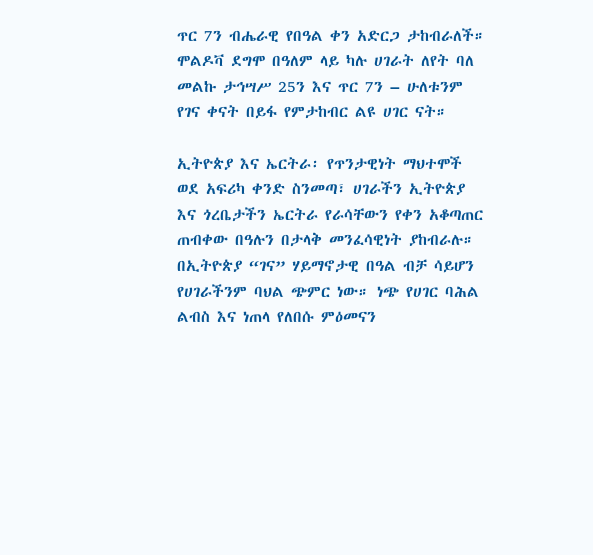ጥር 7ን ብሔራዊ የበዓል ቀን አድርጋ ታከብራለች።
ሞልዶቫ ደግሞ በዓለም ላይ ካሉ ሀገራት ለየት ባለ መልኩ ታኅሣሥ 25ን እና ጥር 7ን – ሁለቱንም የገና ቀናት በይፋ የምታከብር ልዩ ሀገር ናት።

ኢትዮጵያ እና ኤርትራ፡ የጥንታዊነት ማህተሞች
ወደ አፍሪካ ቀንድ ስንመጣ፣ ሀገራችን ኢትዮጵያ እና ጎረቤታችን ኤርትራ የራሳቸውን የቀን አቆጣጠር ጠብቀው በዓሉን በታላቅ መንፈሳዊነት ያከብራሉ።
በኢትዮጵያ “ገና” ሃይማኖታዊ በዓል ብቻ ሳይሆን የሀገራችንም ባህል ጭምር ነው። ነጭ የሀገር ባሕል ልብስ እና ነጠላ የለበሱ ምዕመናን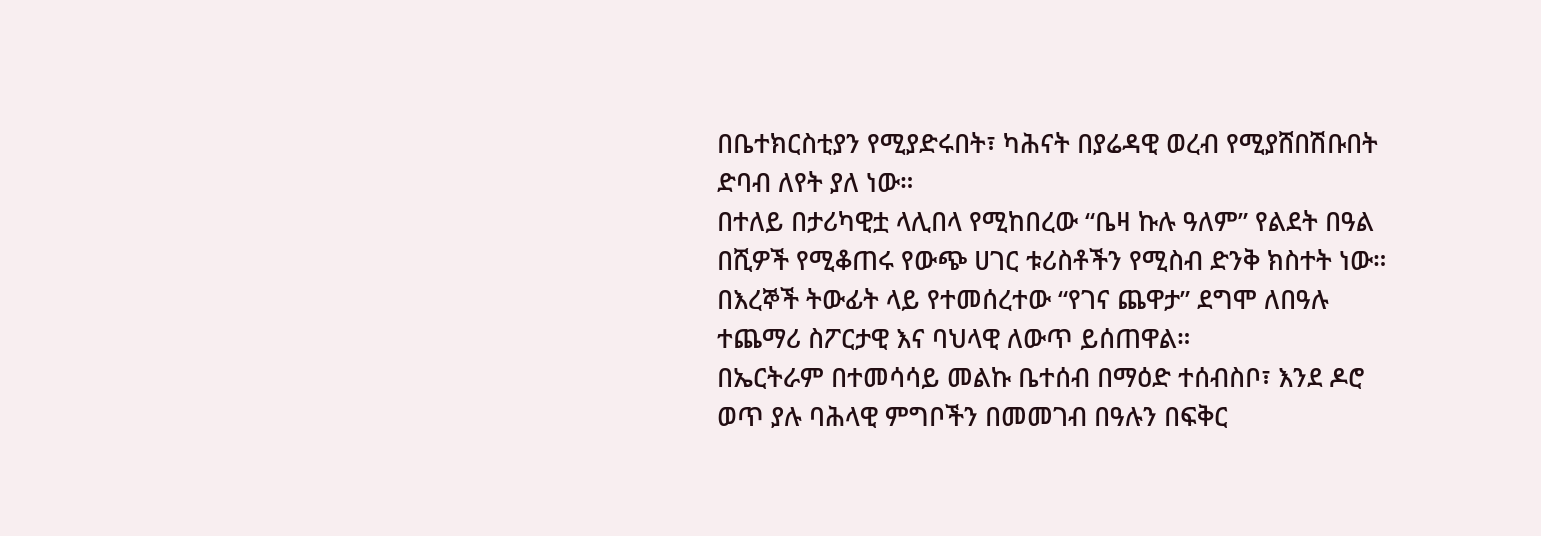በቤተክርስቲያን የሚያድሩበት፣ ካሕናት በያሬዳዊ ወረብ የሚያሸበሽቡበት ድባብ ለየት ያለ ነው።
በተለይ በታሪካዊቷ ላሊበላ የሚከበረው “ቤዛ ኩሉ ዓለም” የልደት በዓል በሺዎች የሚቆጠሩ የውጭ ሀገር ቱሪስቶችን የሚስብ ድንቅ ክስተት ነው።
በእረኞች ትውፊት ላይ የተመሰረተው “የገና ጨዋታ” ደግሞ ለበዓሉ ተጨማሪ ስፖርታዊ እና ባህላዊ ለውጥ ይሰጠዋል።
በኤርትራም በተመሳሳይ መልኩ ቤተሰብ በማዕድ ተሰብስቦ፣ እንደ ዶሮ ወጥ ያሉ ባሕላዊ ምግቦችን በመመገብ በዓሉን በፍቅር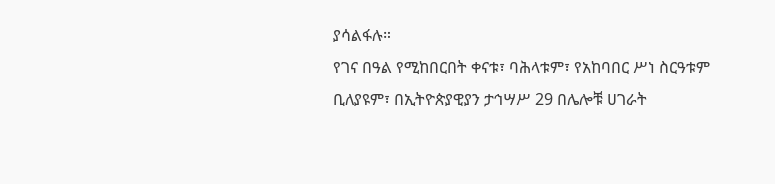ያሳልፋሉ።
የገና በዓል የሚከበርበት ቀናቱ፣ ባሕላቱም፣ የአከባበር ሥነ ስርዓቱም ቢለያዩም፣ በኢትዮጵያዊያን ታኅሣሥ 29 በሌሎቹ ሀገራት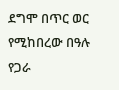ደግሞ በጥር ወር የሚከበረው በዓሉ የጋራ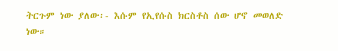ትርጉም ነው ያለው፡- እሱም የኢየሱስ ክርስቶስ ሰው ሆኖ መወለድ ነው።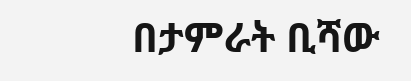በታምራት ቢሻው